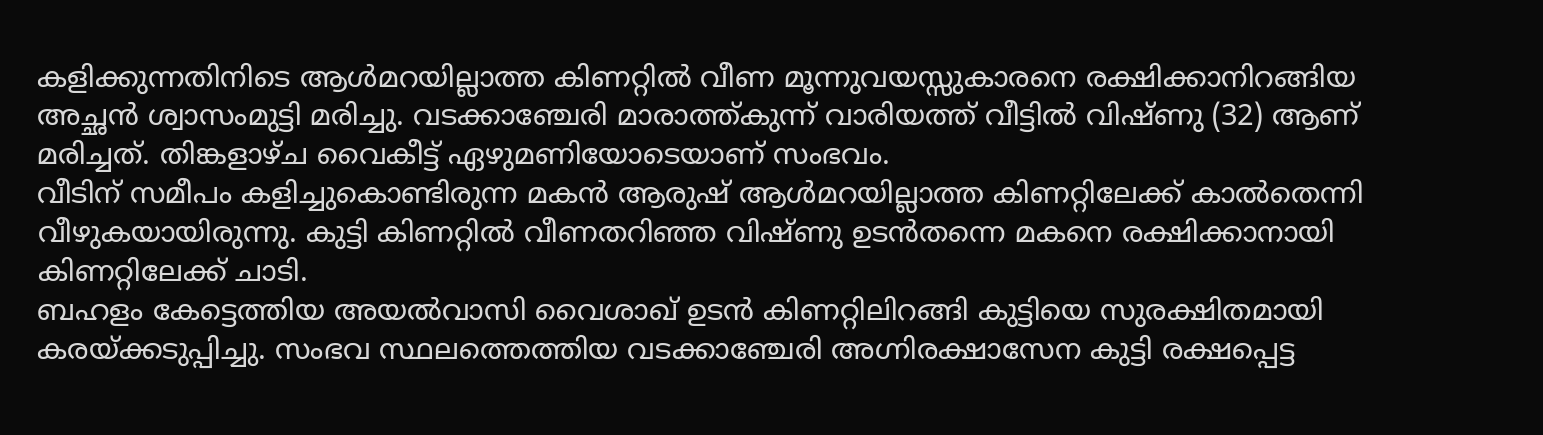കളിക്കുന്നതിനിടെ ആൾമറയില്ലാത്ത കിണറ്റിൽ വീണ മൂന്നുവയസ്സുകാരനെ രക്ഷിക്കാനിറങ്ങിയ അച്ഛൻ ശ്വാസംമുട്ടി മരിച്ചു. വടക്കാഞ്ചേരി മാരാത്ത്കുന്ന് വാരിയത്ത് വീട്ടിൽ വിഷ്ണു (32) ആണ് മരിച്ചത്. തിങ്കളാഴ്ച വൈകീട്ട് ഏഴുമണിയോടെയാണ് സംഭവം.
വീടിന് സമീപം കളിച്ചുകൊണ്ടിരുന്ന മകൻ ആരുഷ് ആൾമറയില്ലാത്ത കിണറ്റിലേക്ക് കാൽതെന്നി വീഴുകയായിരുന്നു. കുട്ടി കിണറ്റിൽ വീണതറിഞ്ഞ വിഷ്ണു ഉടൻതന്നെ മകനെ രക്ഷിക്കാനായി കിണറ്റിലേക്ക് ചാടി.
ബഹളം കേട്ടെത്തിയ അയൽവാസി വൈശാഖ് ഉടൻ കിണറ്റിലിറങ്ങി കുട്ടിയെ സുരക്ഷിതമായി കരയ്ക്കടുപ്പിച്ചു. സംഭവ സ്ഥലത്തെത്തിയ വടക്കാഞ്ചേരി അഗ്നിരക്ഷാസേന കുട്ടി രക്ഷപ്പെട്ട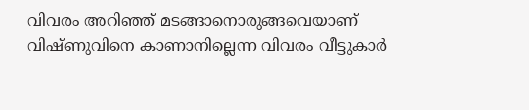വിവരം അറിഞ്ഞ് മടങ്ങാനൊരുങ്ങവെയാണ് വിഷ്ണുവിനെ കാണാനില്ലെന്ന വിവരം വീട്ടുകാർ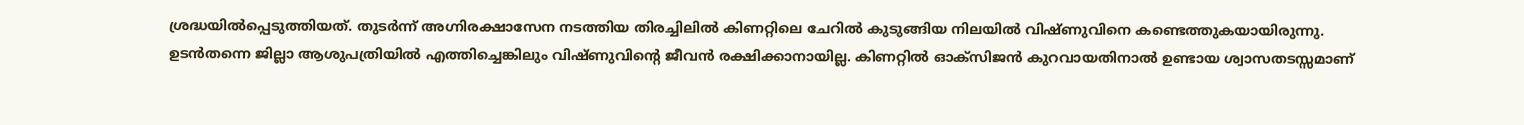ശ്രദ്ധയിൽപ്പെടുത്തിയത്. തുടർന്ന് അഗ്നിരക്ഷാസേന നടത്തിയ തിരച്ചിലിൽ കിണറ്റിലെ ചേറിൽ കുടുങ്ങിയ നിലയിൽ വിഷ്ണുവിനെ കണ്ടെത്തുകയായിരുന്നു.
ഉടൻതന്നെ ജില്ലാ ആശുപത്രിയിൽ എത്തിച്ചെങ്കിലും വിഷ്ണുവിന്റെ ജീവൻ രക്ഷിക്കാനായില്ല. കിണറ്റിൽ ഓക്സിജൻ കുറവായതിനാൽ ഉണ്ടായ ശ്വാസതടസ്സമാണ്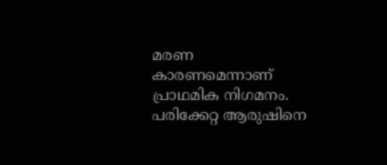മരണ കാരണമെന്നാണ് പ്രാഥമിക നിഗമനം. പരിക്കേറ്റ ആരുഷിനെ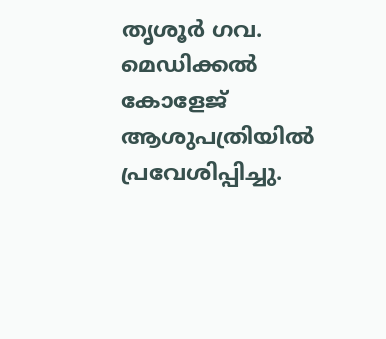തൃശൂർ ഗവ. മെഡിക്കൽ കോളേജ് ആശുപത്രിയിൽ പ്രവേശിപ്പിച്ചു.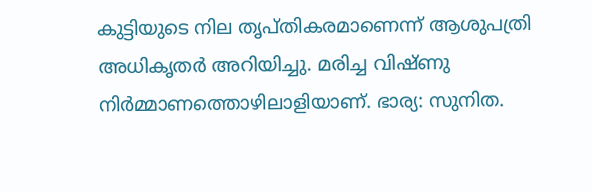കുട്ടിയുടെ നില തൃപ്തികരമാണെന്ന് ആശുപത്രി അധികൃതർ അറിയിച്ചു. മരിച്ച വിഷ്ണു നിർമ്മാണത്തൊഴിലാളിയാണ്. ഭാര്യ: സുനിത.